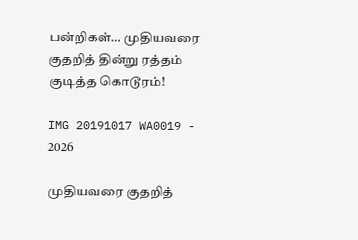பன்றிகள்… முதியவரை குதறித் தின்று ரத்தம் குடித்த கொடூரம்!

IMG 20191017 WA0019 - 2026

முதியவரை குதறித்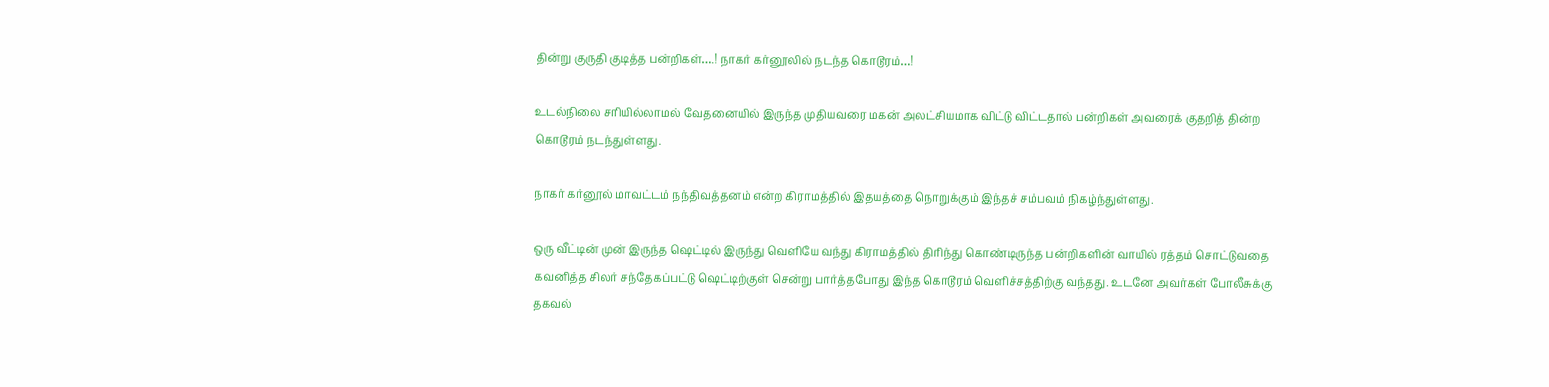தின்று குருதி குடித்த பன்றிகள்….! நாகர் கர்னூலில் நடந்த கொடூரம்…!

உடல்நிலை சரியில்லாமல் வேதனையில் இருந்த முதியவரை மகன் அலட்சியமாக விட்டு விட்டதால் பன்றிகள் அவரைக் குதறித் தின்ற கொடூரம் நடந்துள்ளது.

நாகர் கர்னூல் மாவட்டம் நந்திவத்தனம் என்ற கிராமத்தில் இதயத்தை நொறுக்கும் இந்தச் சம்பவம் நிகழ்ந்துள்ளது.

ஒரு வீட்டின் முன் இருந்த ஷெட்டில் இருந்து வெளியே வந்து கிராமத்தில் திரிந்து கொண்டிருந்த பன்றிகளின் வாயில் ரத்தம் சொட்டுவதை கவனித்த சிலர் சந்தேகப்பட்டு ஷெட்டிற்குள் சென்று பார்த்தபோது இந்த கொடூரம் வெளிச்சத்திற்கு வந்தது. உடனே அவர்கள் போலீசுக்கு தகவல்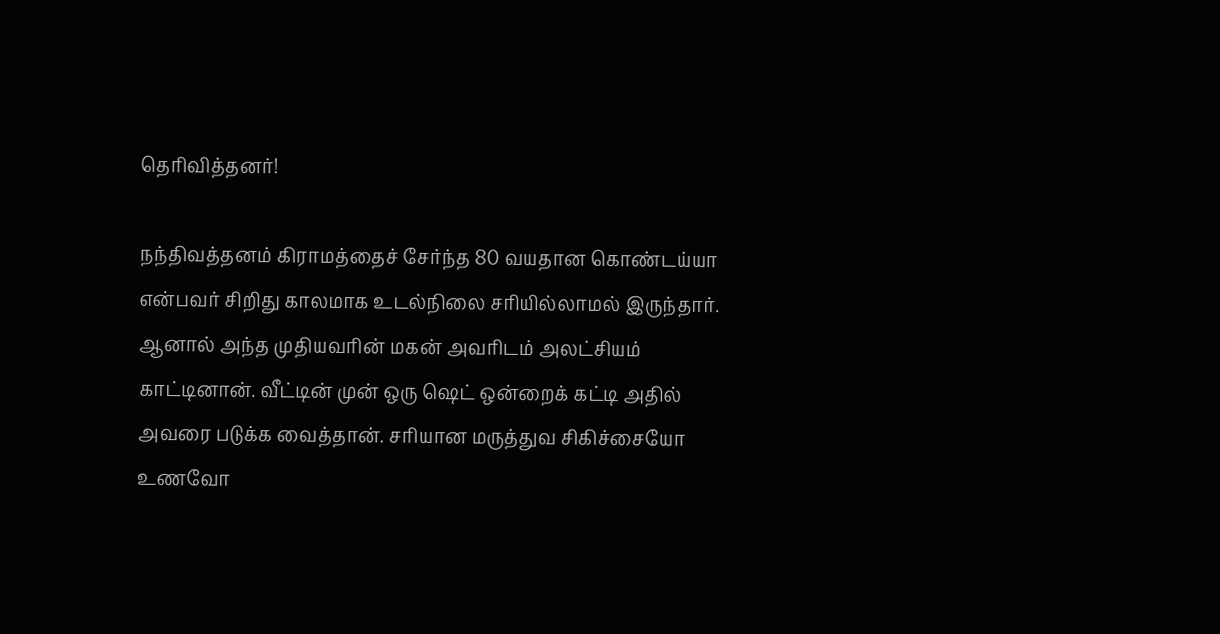தெரிவித்தனர்!

நந்திவத்தனம் கிராமத்தைச் சேர்ந்த 80 வயதான கொண்டய்யா என்பவர் சிறிது காலமாக உடல்நிலை சரியில்லாமல் இருந்தார். ஆனால் அந்த முதியவரின் மகன் அவரிடம் அலட்சியம் காட்டினான். வீட்டின் முன் ஒரு ஷெட் ஒன்றைக் கட்டி அதில் அவரை படுக்க வைத்தான். சரியான மருத்துவ சிகிச்சையோ உணவோ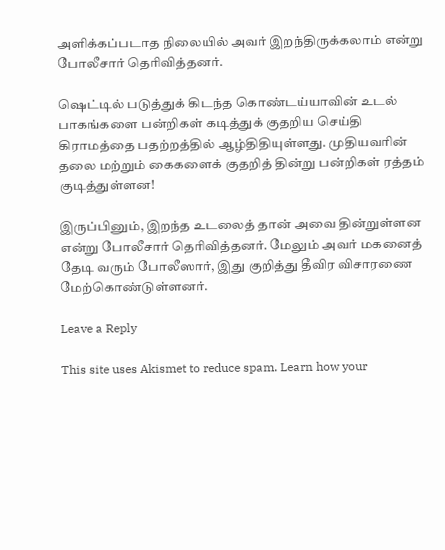அளிக்கப்படாத நிலையில் அவர் இறந்திருக்கலாம் என்று போலீசார் தெரிவித்தனர்.

ஷெட்டில் படுத்துக் கிடந்த கொண்டய்யாவின் உடல் பாகங்களை பன்றிகள் கடித்துக் குதறிய செய்தி கிராமத்தை பதற்றத்தில் ஆழ்திதியுள்ளது. முதியவரின் தலை மற்றும் கைகளைக் குதறித் தின்று பன்றிகள் ரத்தம் குடித்துள்ளன!

இருப்பினும், இறந்த உடலைத் தான் அவை தின்றுள்ளன என்று போலீசார் தெரிவித்தனர். மேலும் அவர் மகனைத் தேடி வரும் போலீஸார், இது குறித்து தீவிர விசாரணை மேற்கொண்டுள்ளனர்.

Leave a Reply

This site uses Akismet to reduce spam. Learn how your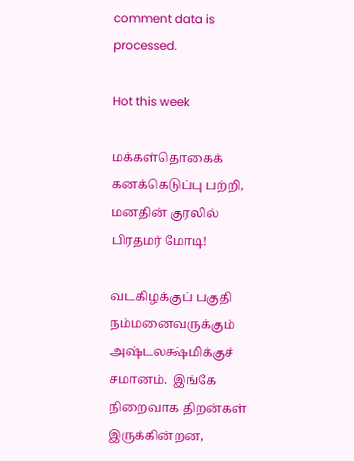comment data is processed.

Hot this week

மக்கள்தொகைக் கனக்கெடுப்பு பற்றி, மனதின் குரலில் பிரதமர் மோடி!

வடகிழக்குப் பகுதி நம்மனைவருக்கும் அஷ்டலக்ஷ்மிக்குச் சமானம்.  இங்கே நிறைவாக திறன்கள் இருக்கின்றன,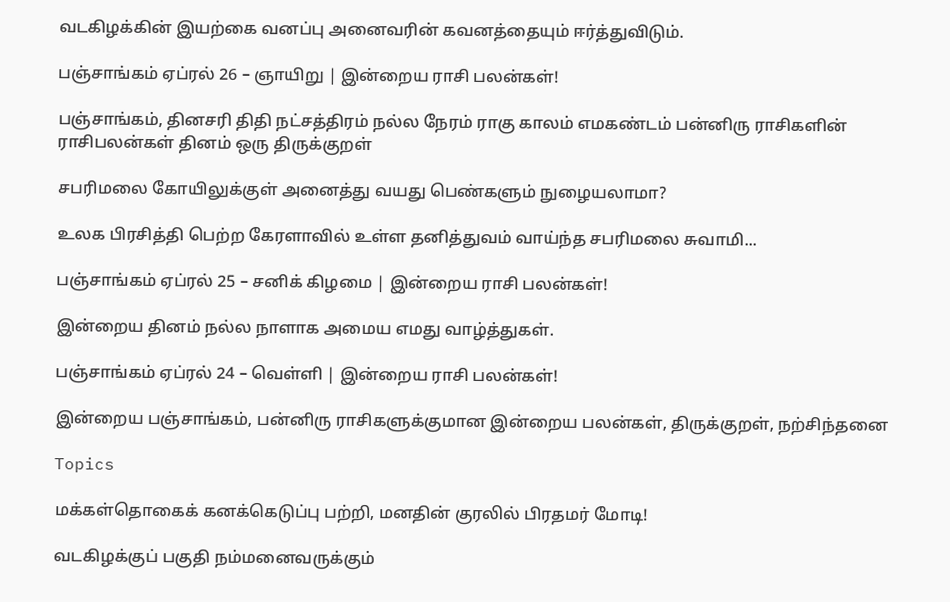வடகிழக்கின் இயற்கை வனப்பு அனைவரின் கவனத்தையும் ஈர்த்துவிடும்.

பஞ்சாங்கம் ஏப்ரல் 26 – ஞாயிறு | இன்றைய ராசி பலன்கள்!

பஞ்சாங்கம், தினசரி திதி நட்சத்திரம் நல்ல நேரம் ராகு காலம் எமகண்டம் பன்னிரு ராசிகளின் ராசிபலன்கள் தினம் ஒரு திருக்குறள்

சபரிமலை கோயிலுக்குள் அனைத்து வயது பெண்களும் நுழையலாமா?

உலக பிரசித்தி பெற்ற கேரளாவில் உள்ள தனித்துவம் வாய்ந்த சபரிமலை சுவாமி...

பஞ்சாங்கம் ஏப்ரல் 25 – சனிக் கிழமை | இன்றைய ராசி பலன்கள்!

இன்றைய தினம் நல்ல நாளாக அமைய எமது வாழ்த்துகள்.

பஞ்சாங்கம் ஏப்ரல் 24 – வெள்ளி | இன்றைய ராசி பலன்கள்!

இன்றைய பஞ்சாங்கம், பன்னிரு ராசிகளுக்குமான இன்றைய பலன்கள், திருக்குறள், நற்சிந்தனை

Topics

மக்கள்தொகைக் கனக்கெடுப்பு பற்றி, மனதின் குரலில் பிரதமர் மோடி!

வடகிழக்குப் பகுதி நம்மனைவருக்கும்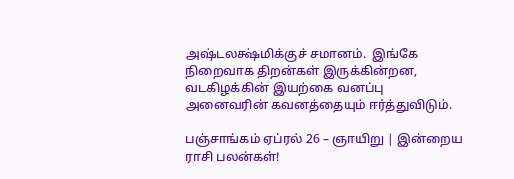அஷ்டலக்ஷ்மிக்குச் சமானம்.  இங்கே நிறைவாக திறன்கள் இருக்கின்றன, வடகிழக்கின் இயற்கை வனப்பு அனைவரின் கவனத்தையும் ஈர்த்துவிடும்.

பஞ்சாங்கம் ஏப்ரல் 26 – ஞாயிறு | இன்றைய ராசி பலன்கள்!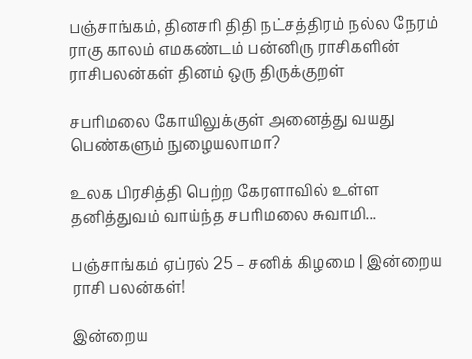பஞ்சாங்கம், தினசரி திதி நட்சத்திரம் நல்ல நேரம் ராகு காலம் எமகண்டம் பன்னிரு ராசிகளின் ராசிபலன்கள் தினம் ஒரு திருக்குறள்

சபரிமலை கோயிலுக்குள் அனைத்து வயது பெண்களும் நுழையலாமா?

உலக பிரசித்தி பெற்ற கேரளாவில் உள்ள தனித்துவம் வாய்ந்த சபரிமலை சுவாமி...

பஞ்சாங்கம் ஏப்ரல் 25 – சனிக் கிழமை | இன்றைய ராசி பலன்கள்!

இன்றைய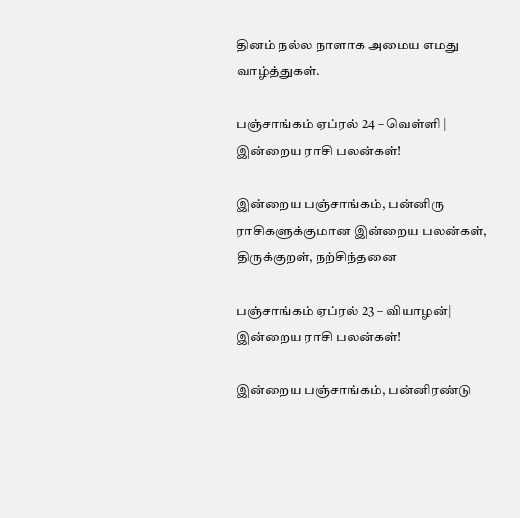தினம் நல்ல நாளாக அமைய எமது வாழ்த்துகள்.

பஞ்சாங்கம் ஏப்ரல் 24 – வெள்ளி | இன்றைய ராசி பலன்கள்!

இன்றைய பஞ்சாங்கம், பன்னிரு ராசிகளுக்குமான இன்றைய பலன்கள், திருக்குறள், நற்சிந்தனை

பஞ்சாங்கம் ஏப்ரல் 23 – வியாழன்| இன்றைய ராசி பலன்கள்!

இன்றைய பஞ்சாங்கம், பன்னிரண்டு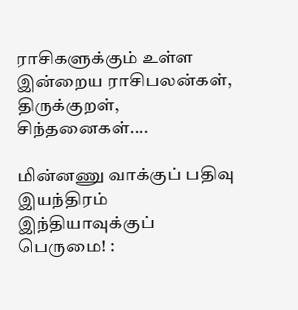ராசிகளுக்கும் உள்ள இன்றைய ராசிபலன்கள், திருக்குறள், சிந்தனைகள்....

மின்னணு வாக்குப் பதிவு இயந்திரம் இந்தியாவுக்குப் பெருமை! :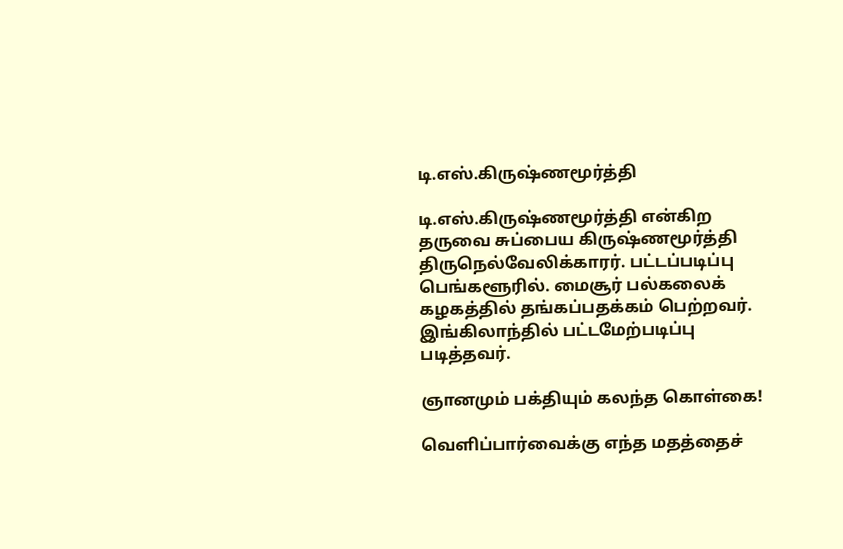டி.எஸ்.கிருஷ்ணமூர்த்தி

டி.எஸ்.கிருஷ்ணமூர்த்தி என்கிற தருவை சுப்பைய கிருஷ்ணமூர்த்தி திருநெல்வேலிக்காரர். பட்டப்படிப்பு பெங்களூரில். மைசூர் பல்கலைக் கழகத்தில் தங்கப்பதக்கம் பெற்றவர். இங்கிலாந்தில் பட்டமேற்படிப்பு படித்தவர்.

ஞானமும் பக்தியும் கலந்த கொள்கை!

வெளிப்பார்வைக்கு எந்த மதத்தைச்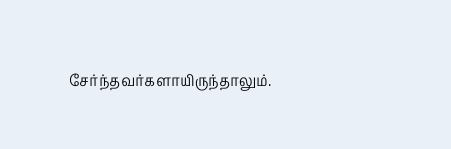சேர்ந்தவர்களாயிருந்தாலும்.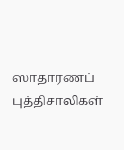ஸாதாரணப் புத்திசாலிகள்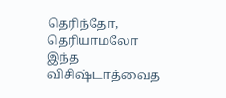தெரிந்தோ, தெரியாமலோ இந்த விசிஷ்டாத்வைத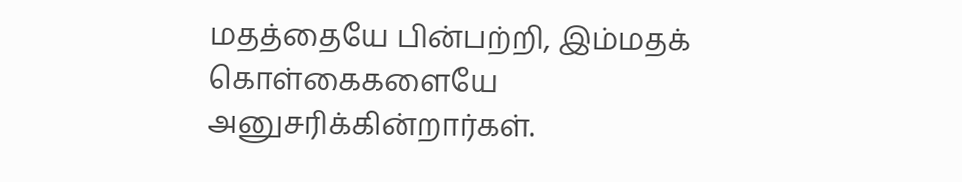மதத்தையே பின்பற்றி, இம்மதக் கொள்கைகளையே அனுசரிக்கின்றார்கள்.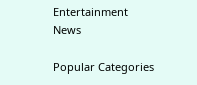Entertainment News

Popular Categories